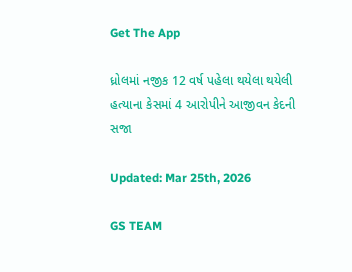Get The App

ધ્રોલમાં નજીક 12 વર્ષ પહેલા થયેલા થયેલી હત્યાના કેસમાં 4 આરોપીને આજીવન કેદની સજા

Updated: Mar 25th, 2026

GS TEAM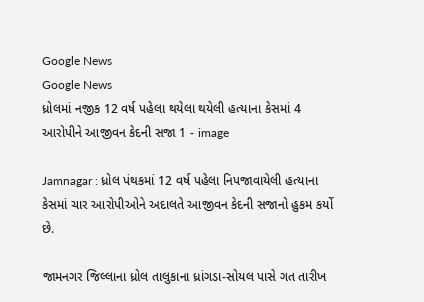Google News
Google News
ધ્રોલમાં નજીક 12 વર્ષ પહેલા થયેલા થયેલી હત્યાના કેસમાં 4 આરોપીને આજીવન કેદની સજા 1 - image

Jamnagar : ધ્રોલ પંથકમાં 12 વર્ષ પહેલા નિપજાવાયેલી હત્યાના કેસમાં ચાર આરોપીઓને અદાલતે આજીવન કેદની સજાનો હુકમ કર્યો છે.

જામનગર જિલ્લાના ધ્રોલ તાલુકાના ધ્રાંગડા-સોયલ પાસે ગત તારીખ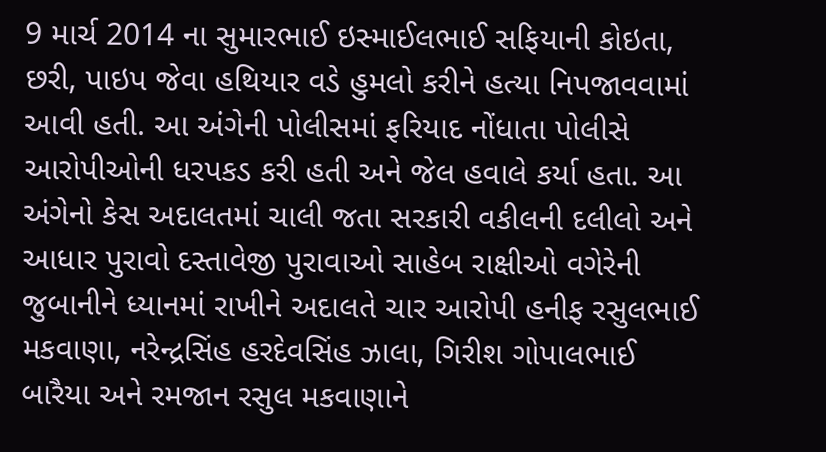9 માર્ચ 2014 ના સુમારભાઈ ઇસ્માઈલભાઈ સફિયાની કોઇતા, છરી, પાઇપ જેવા હથિયાર વડે હુમલો કરીને હત્યા નિપજાવવામાં આવી હતી. આ અંગેની પોલીસમાં ફરિયાદ નોંધાતા પોલીસે આરોપીઓની ધરપકડ કરી હતી અને જેલ હવાલે કર્યા હતા. આ અંગેનો કેસ અદાલતમાં ચાલી જતા સરકારી વકીલની દલીલો અને આધાર પુરાવો દસ્તાવેજી પુરાવાઓ સાહેબ રાક્ષીઓ વગેરેની જુબાનીને ધ્યાનમાં રાખીને અદાલતે ચાર આરોપી હનીફ રસુલભાઈ મકવાણા, નરેન્દ્રસિંહ હરદેવસિંહ ઝાલા, ગિરીશ ગોપાલભાઈ બારૈયા અને રમજાન રસુલ મકવાણાને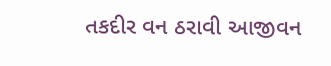તકદીર વન ઠરાવી આજીવન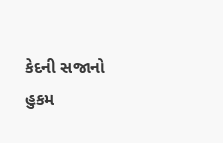કેદની સજાનો હુકમ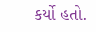કર્યો હતો.